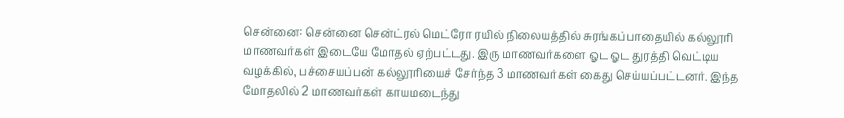சென்னை: சென்னை சென்ட்ரல் மெட்ரோ ரயில் நிலையத்தில் சுரங்கப்பாதையில் கல்லூரி மாணவர்கள் இடையே மோதல் ஏற்பட்டது. இரு மாணவர்களை ஓட ஓட துரத்தி வெட்டிய வழக்கில், பச்சையப்பன் கல்லூரியைச் சேர்ந்த 3 மாணவர்கள் கைது செய்யப்பட்டனர். இந்த மோதலில் 2 மாணவர்கள் காயமடைந்து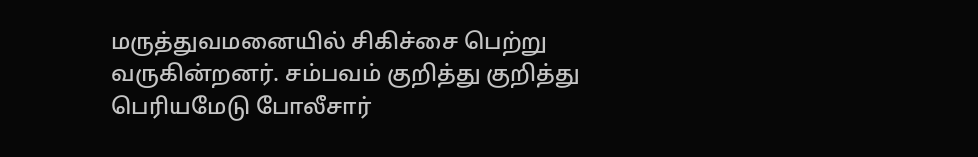மருத்துவமனையில் சிகிச்சை பெற்று வருகின்றனர். சம்பவம் குறித்து குறித்து பெரியமேடு போலீசார்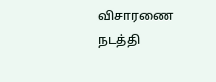விசாரணை நடத்தி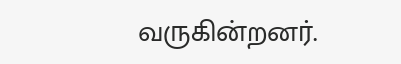வருகின்றனர்.